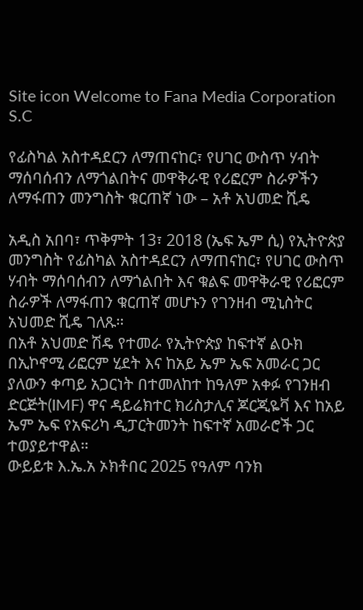Site icon Welcome to Fana Media Corporation S.C

የፊስካል አስተዳደርን ለማጠናከር፣ የሀገር ውስጥ ሃብት ማሰባሰብን ለማጎልበትና መዋቅራዊ የሪፎርም ስራዎችን ለማፋጠን መንግስት ቁርጠኛ ነው – አቶ አህመድ ሺዴ

አዲስ አበባ፣ ጥቅምት 13፣ 2018 (ኤፍ ኤም ሲ) የኢትዮጵያ መንግስት የፊስካል አስተዳደርን ለማጠናከር፣ የሀገር ውስጥ ሃብት ማሰባሰብን ለማጎልበት እና ቁልፍ መዋቅራዊ የሪፎርም ስራዎች ለማፋጠን ቁርጠኛ መሆኑን የገንዘብ ሚኒስትር አህመድ ሺዴ ገለጹ።
በአቶ አህመድ ሽዴ የተመራ የኢትዮጵያ ከፍተኛ ልዑክ በኢኮኖሚ ሪፎርም ሂደት እና ከአይ ኤም ኤፍ አመራር ጋር ያለውን ቀጣይ አጋርነት በተመለከተ ከዓለም አቀፉ የገንዘብ ድርጅት(IMF) ዋና ዳይሬክተር ክሪስታሊና ጆርጂዬቫ እና ከአይ ኤም ኤፍ የአፍሪካ ዲፓርትመንት ከፍተኛ አመራሮች ጋር ተወያይተዋል።
ውይይቱ እ.ኤ.አ ኦክቶበር 2025 የዓለም ባንክ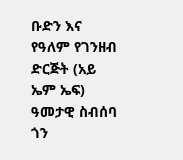ቡድን እና የዓለም የገንዘብ ድርጅት (አይ ኤም ኤፍ) ዓመታዊ ስብሰባ ጎን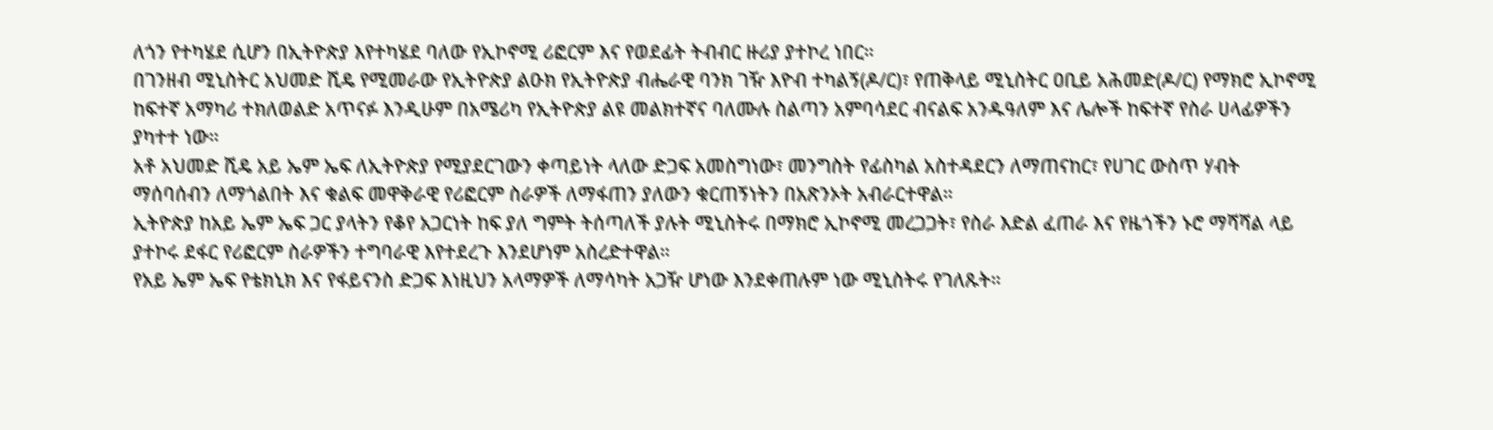ለጎን የተካሄደ ሲሆን በኢትዮጵያ እየተካሄደ ባለው የኢኮኖሚ ሪፎርም እና የወደፊት ትብብር ዙሪያ ያተኮረ ነበር።
በገንዘብ ሚኒስትር አህመድ ሺዴ የሚመራው የኢትዮጵያ ልዑክ የኢትዮጵያ ብሔራዊ ባንክ ገዥ እዮብ ተካልኝ(ዶ/ር)፣ የጠቅላይ ሚኒስትር ዐቢይ አሕመድ(ዶ/ር) የማክሮ ኢኮኖሚ ከፍተኛ አማካሪ ተክለወልድ አጥናፉ እንዲሁም በአሜሪካ የኢትዮጵያ ልዩ መልክተኛና ባለሙሉ ስልጣን አምባሳደር ብናልፍ አንዱዓለም እና ሌሎች ከፍተኛ የስራ ሀላፊዎችን ያካተተ ነው።
አቶ አህመድ ሺዴ አይ ኤም ኤፍ ለኢትዮጵያ የሚያደርገውን ቀጣይነት ላለው ድጋፍ አመስግነው፣ መንግስት የፊስካል አስተዳደርን ለማጠናከር፣ የሀገር ውስጥ ሃብት ማሰባሰብን ለማጎልበት እና ቁልፍ መዋቅራዊ የሪፎርም ስራዎች ለማፋጠን ያለውን ቁርጠኝነትን በአጽንኦት አብራርተዋል።
ኢትዮጵያ ከአይ ኤም ኤፍ ጋር ያላትን የቆየ አጋርነት ከፍ ያለ ግምት ትሰጣለች ያሉት ሚኒስትሩ በማክሮ ኢኮኖሚ መረጋጋት፣ የስራ እድል ፈጠራ እና የዜጎችን ኑሮ ማሻሻል ላይ ያተኮሩ ደፋር የሪፎርም ስራዎችን ተግባራዊ እየተደረጉ እንደሆነም አስረድተዋል።
የአይ ኤም ኤፍ የቴክኒክ እና የፋይናንስ ድጋፍ እነዚህን አላማዎች ለማሳካት አጋዥ ሆነው እንደቀጠሉም ነው ሚኒስትሩ የገለጹት።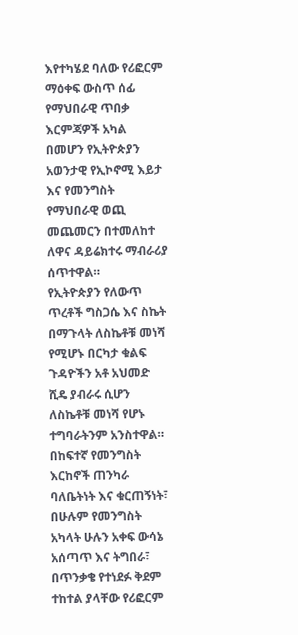እየተካሄደ ባለው የሪፎርም ማዕቀፍ ውስጥ ሰፊ የማህበራዊ ጥበቃ እርምጃዎች አካል በመሆን የኢትዮጵያን አወንታዊ የኢኮኖሚ እይታ እና የመንግስት የማህበራዊ ወጪ መጨመርን በተመለከተ ለዋና ዳይሬክተሩ ማብራሪያ ሰጥተዋል።
የኢትዮጵያን የለውጥ ጥረቶች ግስጋሴ እና ስኬት በማጉላት ለስኬቶቹ መነሻ የሚሆኑ በርካታ ቁልፍ ጉዳዮችን አቶ አህመድ ሺዴ ያብራሩ ሲሆን ለስኬቶቹ መነሻ የሆኑ ተግባራትንም አንስተዋል።
በከፍተኛ የመንግስት እርከኖች ጠንካራ ባለቤትነት እና ቁርጠኝነት፣ በሁሉም የመንግስት አካላት ሁሉን አቀፍ ውሳኔ አሰጣጥ እና ትግበራ፣ በጥንቃቄ የተነደፉ ቅደም ተከተል ያላቸው የሪፎርም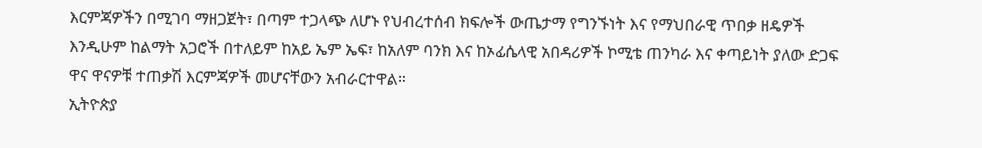እርምጃዎችን በሚገባ ማዘጋጀት፣ በጣም ተጋላጭ ለሆኑ የህብረተሰብ ክፍሎች ውጤታማ የግንኙነት እና የማህበራዊ ጥበቃ ዘዴዎች እንዲሁም ከልማት አጋሮች በተለይም ከአይ ኤም ኤፍ፣ ከአለም ባንክ እና ከኦፊሴላዊ አበዳሪዎች ኮሚቴ ጠንካራ እና ቀጣይነት ያለው ድጋፍ ዋና ዋናዎቹ ተጠቃሽ እርምጃዎች መሆናቸውን አብራርተዋል።
ኢትዮጵያ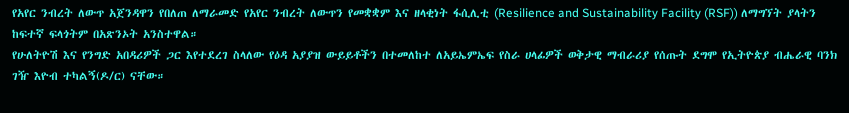የአየር ንብረት ለውጥ አጀንዳዋን የበለጠ ለማራመድ የአየር ንብረት ለውጥን የመቋቋም እና ዘላቂነት ፋሲሊቲ (Resilience and Sustainability Facility (RSF)) ለማግኘት ያላትን ከፍተኛ ፍላጎትም በአጽንኦት አንስተዋል።
የሁለትዮሽ እና የንግድ አበዳሪዎች ጋር እየተደረገ ስላለው የዕዳ አያያዝ ውይይቶችን በተመለከተ ለአይኤምኤፍ የስራ ሀላፊዎች ወቅታዊ ማብራሪያ የሰጡት ደግሞ የኢትዮጵያ ብሔራዊ ባንክ ገዥ እዮብ ተካልኝ(ዶ/ር) ናቸው።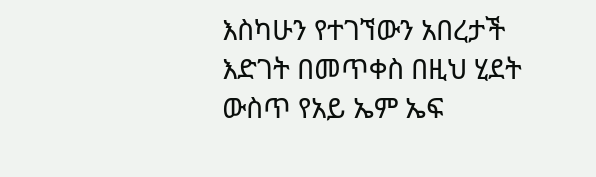እስካሁን የተገኘውን አበረታች እድገት በመጥቀስ በዚህ ሂደት ውስጥ የአይ ኤም ኤፍ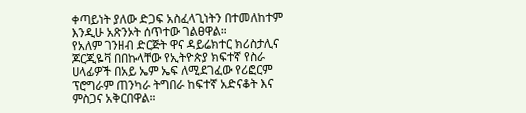ቀጣይነት ያለው ድጋፍ አስፈላጊነትን በተመለከተም እንዲሁ አጽንኦት ሰጥተው ገልፀዋል።
የአለም ገንዘብ ድርጅት ዋና ዳይሬክተር ክሪስታሊና ጆርጂዬቫ በበኩላቸው የኢትዮጵያ ክፍተኛ የስራ ሀላፊዎች በአይ ኤም ኤፍ ለሚደገፈው የሪፎርም ፕሮግራም ጠንካራ ትግበራ ከፍተኛ አድናቆት እና ምስጋና አቅርበዋል።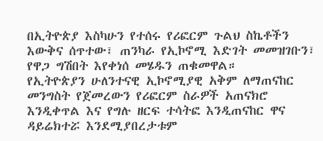በኢትዮጵያ እስካሁን የተሰሩ የሪፎርም ጉልህ ስኬቶችን እውቅና ሰጥተው፣ ጠንካራ የኢኮኖሚ እድገት መመዝገቡን፣ የዋጋ ግሽበት እየቀነሰ መሄዱን ጠቁመዋል።
የኢትዮጵያን ሁለንተናዊ ኢኮኖሚያዊ አቅም ለማጠናከር መንግስት የጀመረውን የሪፎርም ስራዎች አጠናክሮ እንዲቀጥል እና የግሉ ዘርፍ ተሳትፎ እንዲጠናከር ዋና ዳይሬክተሯ እንደሚያበረታቱም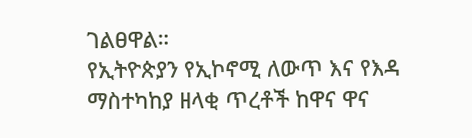ገልፀዋል።
የኢትዮጵያን የኢኮኖሚ ለውጥ እና የእዳ ማስተካከያ ዘላቂ ጥረቶች ከዋና ዋና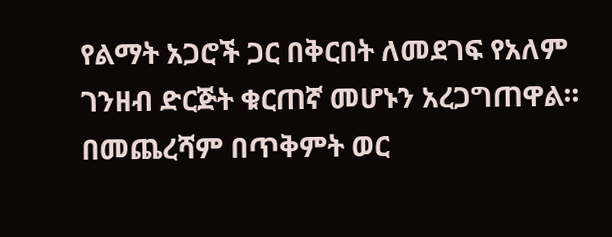የልማት አጋሮች ጋር በቅርበት ለመደገፍ የአለም ገንዘብ ድርጅት ቁርጠኛ መሆኑን አረጋግጠዋል።
በመጨረሻም በጥቅምት ወር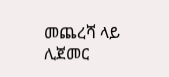መጨረሻ ላይ ሊጀመር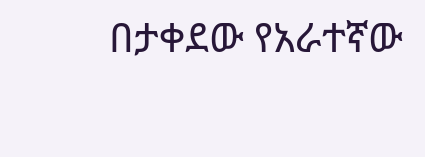በታቀደው የአራተኛው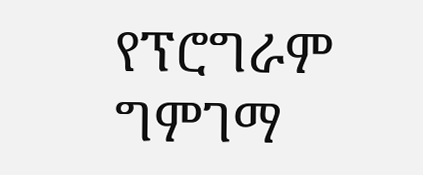የፕሮግራም ግምገማ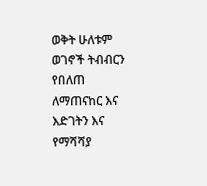ወቅት ሁለቱም ወገኖች ትብብርን የበለጠ ለማጠናከር እና እድገትን እና የማሻሻያ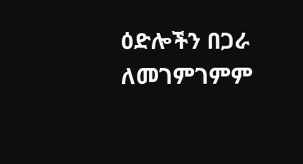ዕድሎችን በጋራ ለመገምገምም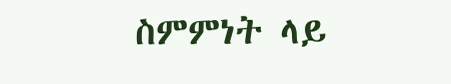ስምምነት ላይ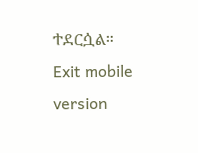ተደርሷል።
Exit mobile version